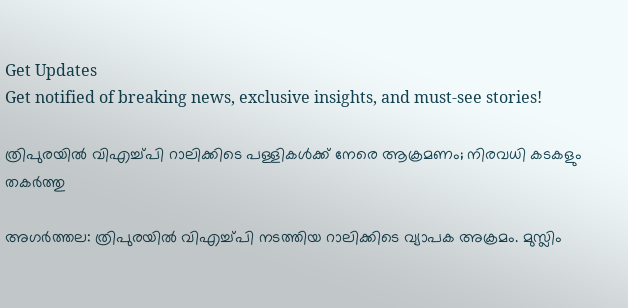Get Updates
Get notified of breaking news, exclusive insights, and must-see stories!

ത്രിപുരയില്‍ വിഎച്ച്പി റാലിക്കിടെ പള്ളികള്‍ക്ക് നേരെ ആക്രമണം; നിരവധി കടകളും തകര്‍ത്തു

അഗര്‍ത്തല: ത്രിപുരയില്‍ വിഎച്ച്പി നടത്തിയ റാലിക്കിടെ വ്യാപക അക്രമം. മുസ്ലിം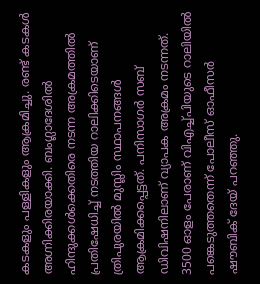കടകളും പള്ളികളും ആക്രമിച്ചു. രണ്ട് കടകള്‍ അഗ്നിക്കിരയാക്കി. ബംഗ്ലാദേശില്‍ ഹിന്ദുക്കള്‍ക്കെതിരെ നടന്ന അക്രമത്തില്‍ പ്രതിഷേധിച്ച് നടത്തിയ റാലിക്കിടെയാണ് ത്രിപുരയില്‍ മുസ്ലിം സ്ഥാപനങ്ങള്‍ ആക്രമിക്കപ്പെട്ടത്. പനിസാഗര്‍ സബ് ഡിവിഷനിലാണ് വ്യാപക അക്രമം നടന്നത്. 3500 ഓളം പേരാണ് വിഎച്ച്പിയുടെ റാലിയില്‍ പങ്കെടുത്തതെന്ന് പോലീസ് ഓഫീസര്‍ ഷൗബിക് ദേയ് പറഞ്ഞു.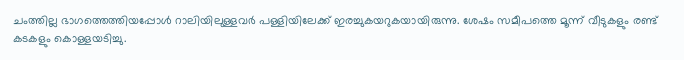ചംത്തില്ല ഭാഗത്തെത്തിയപ്പോള്‍ റാലിയിലുള്ളവര്‍ പള്ളിയിലേക്ക് ഇരച്ചുകയറുകയായിരുന്നു. ശേഷം സമീപത്തെ മൂന്ന് വീടുകളും രണ്ട് കടകളും കൊള്ളയടിച്ചു.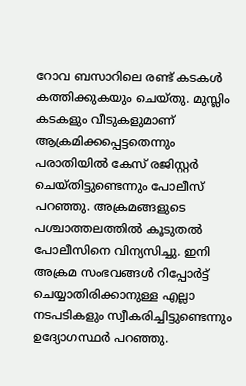റോവ ബസാറിലെ രണ്ട് കടകള്‍ കത്തിക്കുകയും ചെയ്തു. മുസ്ലിം കടകളും വീടുകളുമാണ് ആക്രമിക്കപ്പെട്ടതെന്നും പരാതിയില്‍ കേസ് രജിസ്റ്റര്‍ ചെയ്തിട്ടുണ്ടെന്നും പോലീസ് പറഞ്ഞു. അക്രമങ്ങളുടെ പശ്ചാത്തലത്തില്‍ കൂടുതല്‍ പോലീസിനെ വിന്യസിച്ചു. ഇനി അക്രമ സംഭവങ്ങള്‍ റിപ്പോര്‍ട്ട് ചെയ്യാതിരിക്കാനുള്ള എല്ലാ നടപടികളും സ്വീകരിച്ചിട്ടുണ്ടെന്നും ഉദ്യോഗസ്ഥര്‍ പറഞ്ഞു.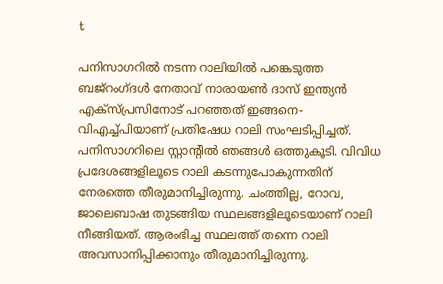t

പനിസാഗറില്‍ നടന്ന റാലിയില്‍ പങ്കെടുത്ത ബജ്‌റംഗ്ദള്‍ നേതാവ് നാരായണ്‍ ദാസ് ഇന്ത്യന്‍ എക്‌സ്പ്രസിനോട് പറഞ്ഞത് ഇങ്ങനെ- വിഎച്ച്പിയാണ് പ്രതിഷേധ റാലി സംഘടിപ്പിച്ചത്. പനിസാഗറിലെ സ്റ്റാന്റില്‍ ഞങ്ങള്‍ ഒത്തുകൂടി. വിവിധ പ്രദേശങ്ങളിലൂടെ റാലി കടന്നുപോകുന്നതിന് നേരത്തെ തീരുമാനിച്ചിരുന്നു. ചംത്തില്ല, റോവ, ജാലെബാഷ തുടങ്ങിയ സ്ഥലങ്ങളിലൂടെയാണ് റാലി നീങ്ങിയത്. ആരംഭിച്ച സ്ഥലത്ത് തന്നെ റാലി അവസാനിപ്പിക്കാനും തീരുമാനിച്ചിരുന്നു.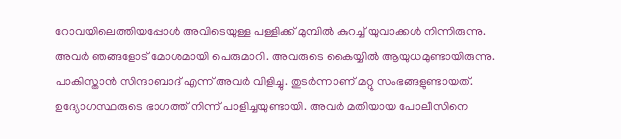റോവയിലെത്തിയപ്പോള്‍ അവിടെയുള്ള പള്ളിക്ക് മുമ്പില്‍ കുറച്ച് യുവാക്കള്‍ നിന്നിരുന്നു. അവര്‍ ഞങ്ങളോട് മോശമായി പെരുമാറി. അവരുടെ കൈയ്യില്‍ ആയുധമുണ്ടായിരുന്നു. പാകിസ്താന്‍ സിന്ദാബാദ് എന്ന് അവര്‍ വിളിച്ചു. തുടര്‍ന്നാണ് മറ്റു സംഭങ്ങളുണ്ടായത്. ഉദ്യോഗസ്ഥരുടെ ഭാഗത്ത് നിന്ന് പാളിച്ചയുണ്ടായി. അവര്‍ മതിയായ പോലീസിനെ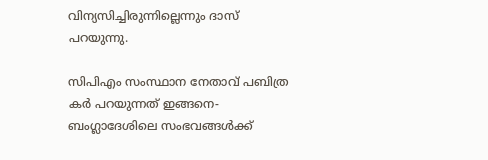വിന്യസിച്ചിരുന്നില്ലെന്നും ദാസ് പറയുന്നു.

സിപിഎം സംസ്ഥാന നേതാവ് പബിത്ര കര്‍ പറയുന്നത് ഇങ്ങനെ- ബംഗ്ലാദേശിലെ സംഭവങ്ങള്‍ക്ക്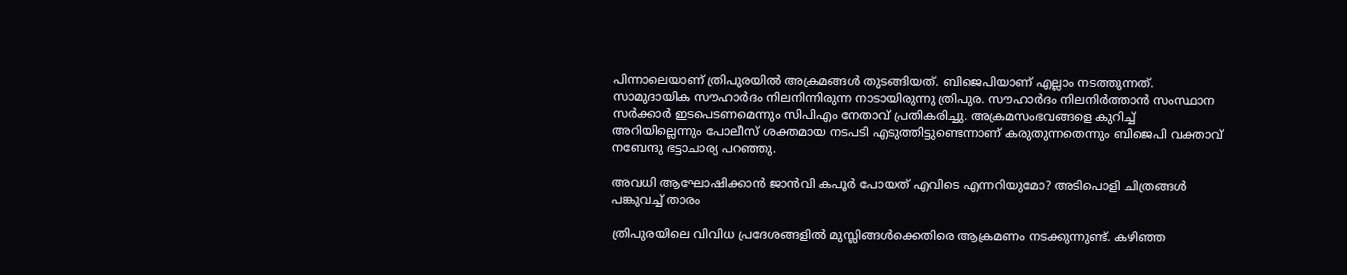പിന്നാലെയാണ് ത്രിപുരയില്‍ അക്രമങ്ങള്‍ തുടങ്ങിയത്. ബിജെപിയാണ് എല്ലാം നടത്തുന്നത്. സാമുദായിക സൗഹാര്‍ദം നിലനിന്നിരുന്ന നാടായിരുന്നു ത്രിപുര. സൗഹാര്‍ദം നിലനിര്‍ത്താന്‍ സംസ്ഥാന സര്‍ക്കാര്‍ ഇടപെടണമെന്നും സിപിഎം നേതാവ് പ്രതികരിച്ചു. അക്രമസംഭവങ്ങളെ കുറിച്ച് അറിയില്ലെന്നും പോലീസ് ശക്തമായ നടപടി എടുത്തിട്ടുണ്ടെന്നാണ് കരുതുന്നതെന്നും ബിജെപി വക്താവ് നബേന്ദു ഭട്ടാചാര്യ പറഞ്ഞു.

അവധി ആഘോഷിക്കാന്‍ ജാന്‍വി കപൂര്‍ പോയത് എവിടെ എന്നറിയുമോ? അടിപൊളി ചിത്രങ്ങള്‍ പങ്കുവച്ച് താരം

ത്രിപുരയിലെ വിവിധ പ്രദേശങ്ങളില്‍ മുസ്ലിങ്ങള്‍ക്കെതിരെ ആക്രമണം നടക്കുന്നുണ്ട്. കഴിഞ്ഞ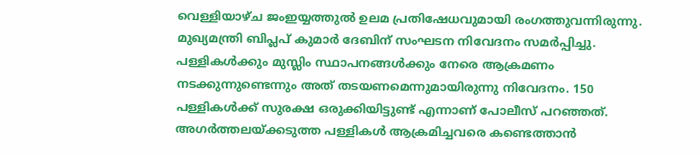വെള്ളിയാഴ്ച ജംഇയ്യത്തുല്‍ ഉലമ പ്രതിഷേധവുമായി രംഗത്തുവന്നിരുന്നു. മുഖ്യമന്ത്രി ബിപ്ലപ് കുമാര്‍ ദേബിന് സംഘടന നിവേദനം സമര്‍പ്പിച്ചു. പള്ളികള്‍ക്കും മുസ്ലിം സ്ഥാപനങ്ങള്‍ക്കും നേരെ ആക്രമണം നടക്കുന്നുണ്ടെന്നും അത് തടയണമെന്നുമായിരുന്നു നിവേദനം. 150 പള്ളികള്‍ക്ക് സുരക്ഷ ഒരുക്കിയിട്ടുണ്ട് എന്നാണ് പോലീസ് പറഞ്ഞത്. അഗര്‍ത്തലയ്ക്കടുത്ത പള്ളികള്‍ ആക്രമിച്ചവരെ കണ്ടെത്താന്‍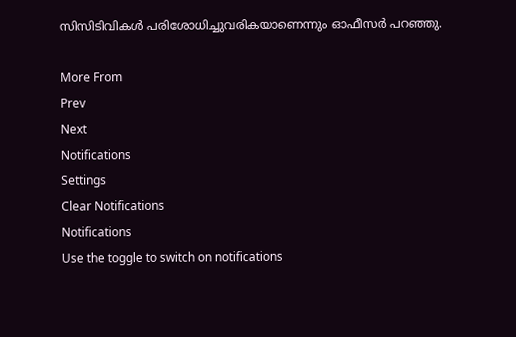സിസിടിവികള്‍ പരിശോധിച്ചുവരികയാണെന്നും ഓഫീസര്‍ പറഞ്ഞു.

More From
Prev
Next
Notifications
Settings
Clear Notifications
Notifications
Use the toggle to switch on notifications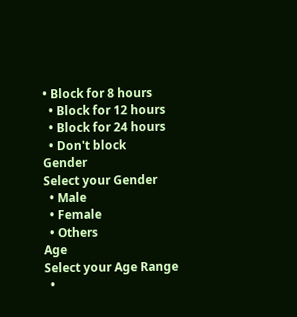• Block for 8 hours
  • Block for 12 hours
  • Block for 24 hours
  • Don't block
Gender
Select your Gender
  • Male
  • Female
  • Others
Age
Select your Age Range
  •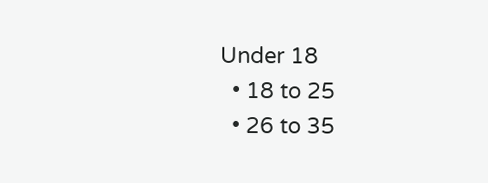Under 18
  • 18 to 25
  • 26 to 35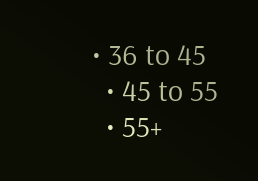• 36 to 45
  • 45 to 55
  • 55+